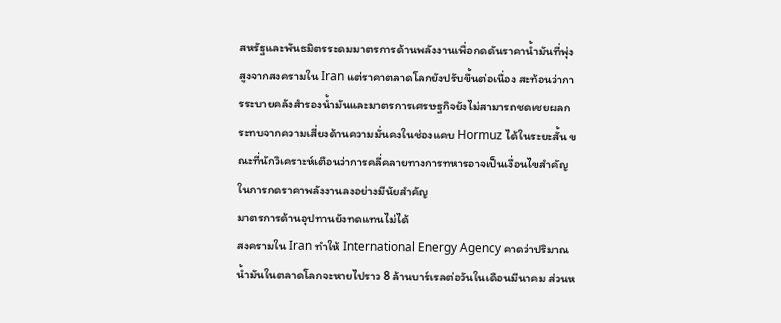สหรัฐและพันธมิตรระดมมาตรการด้านพลังงานเพื่อกดดันราคาน้ำมันที่พุ่งสูงจากสงครามใน Iran แต่ราคาตลาดโลกยังปรับขึ้นต่อเนื่อง สะท้อนว่าการระบายคลังสำรองน้ำมันและมาตรการเศรษฐกิจยังไม่สามารถชดเชยผลกระทบจากความเสี่ยงด้านความมั่นคงในช่องแคบ Hormuz ได้ในระยะสั้น ขณะที่นักวิเคราะห์เตือนว่าการคลี่คลายทางการทหารอาจเป็นเงื่อนไขสำคัญในการกดราคาพลังงานลงอย่างมีนัยสำคัญ
มาตรการด้านอุปทานยังทดแทนไม่ได้
สงครามใน Iran ทำให้ International Energy Agency คาดว่าปริมาณน้ำมันในตลาดโลกจะหายไปราว 8 ล้านบาร์เรลต่อวันในเดือนมีนาคม ส่วนห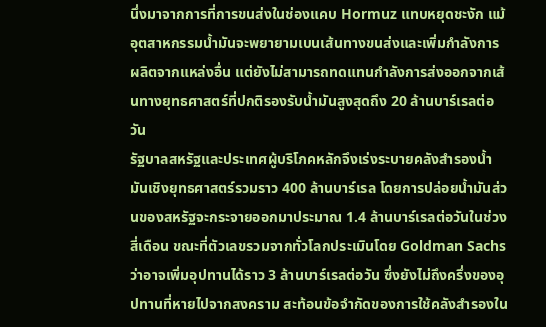นึ่งมาจากการที่การขนส่งในช่องแคบ Hormuz แทบหยุดชะงัก แม้อุตสาหกรรมน้ำมันจะพยายามเบนเส้นทางขนส่งและเพิ่มกำลังการผลิตจากแหล่งอื่น แต่ยังไม่สามารถทดแทนกำลังการส่งออกจากเส้นทางยุทธศาสตร์ที่ปกติรองรับน้ำมันสูงสุดถึง 20 ล้านบาร์เรลต่อวัน
รัฐบาลสหรัฐและประเทศผู้บริโภคหลักจึงเร่งระบายคลังสำรองน้ำมันเชิงยุทธศาสตร์รวมราว 400 ล้านบาร์เรล โดยการปล่อยน้ำมันส่วนของสหรัฐจะกระจายออกมาประมาณ 1.4 ล้านบาร์เรลต่อวันในช่วงสี่เดือน ขณะที่ตัวเลขรวมจากทั่วโลกประเมินโดย Goldman Sachs ว่าอาจเพิ่มอุปทานได้ราว 3 ล้านบาร์เรลต่อวัน ซึ่งยังไม่ถึงครึ่งของอุปทานที่หายไปจากสงคราม สะท้อนข้อจำกัดของการใช้คลังสำรองใน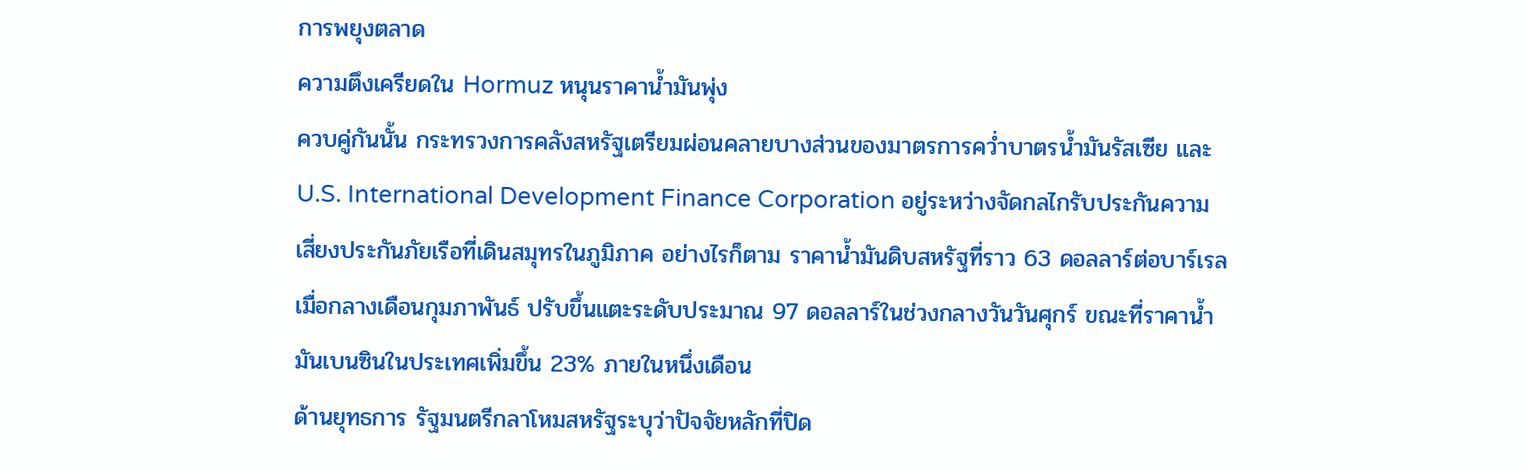การพยุงตลาด
ความตึงเครียดใน Hormuz หนุนราคาน้ำมันพุ่ง
ควบคู่กันนั้น กระทรวงการคลังสหรัฐเตรียมผ่อนคลายบางส่วนของมาตรการคว่ำบาตรน้ำมันรัสเซีย และ U.S. International Development Finance Corporation อยู่ระหว่างจัดกลไกรับประกันความเสี่ยงประกันภัยเรือที่เดินสมุทรในภูมิภาค อย่างไรก็ตาม ราคาน้ำมันดิบสหรัฐที่ราว 63 ดอลลาร์ต่อบาร์เรลเมื่อกลางเดือนกุมภาพันธ์ ปรับขึ้นแตะระดับประมาณ 97 ดอลลาร์ในช่วงกลางวันวันศุกร์ ขณะที่ราคาน้ำมันเบนซินในประเทศเพิ่มขึ้น 23% ภายในหนึ่งเดือน
ด้านยุทธการ รัฐมนตรีกลาโหมสหรัฐระบุว่าปัจจัยหลักที่ปิด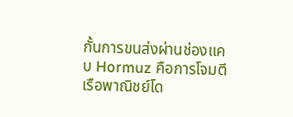กั้นการขนส่งผ่านช่องแคบ Hormuz คือการโจมตีเรือพาณิชย์โด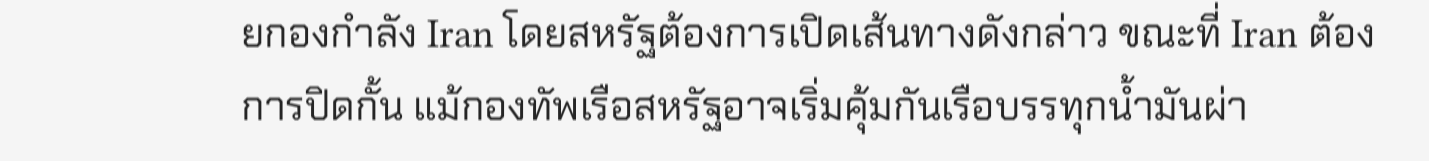ยกองกำลัง Iran โดยสหรัฐต้องการเปิดเส้นทางดังกล่าว ขณะที่ Iran ต้องการปิดกั้น แม้กองทัพเรือสหรัฐอาจเริ่มคุ้มกันเรือบรรทุกน้ำมันผ่า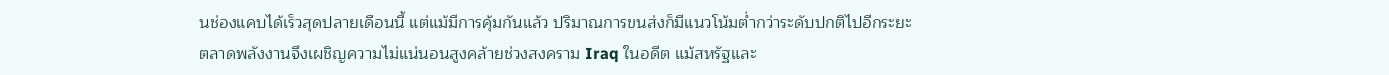นช่องแคบได้เร็วสุดปลายเดือนนี้ แต่แม้มีการคุ้มกันแล้ว ปริมาณการขนส่งก็มีแนวโน้มต่ำกว่าระดับปกติไปอีกระยะ
ตลาดพลังงานจึงเผชิญความไม่แน่นอนสูงคล้ายช่วงสงคราม Iraq ในอดีต แม้สหรัฐและ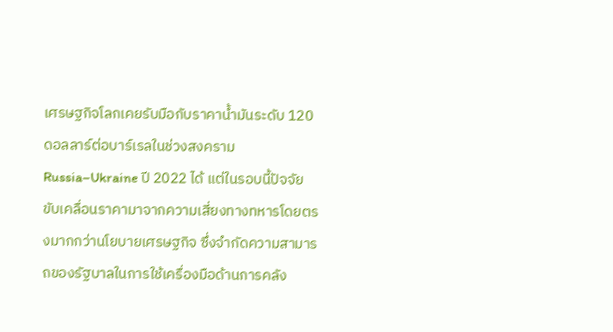เศรษฐกิจโลกเคยรับมือกับราคาน้ำมันระดับ 120 ดอลลาร์ต่อบาร์เรลในช่วงสงคราม Russia–Ukraine ปี 2022 ได้ แต่ในรอบนี้ปัจจัยขับเคลื่อนราคามาจากความเสี่ยงทางทหารโดยตรงมากกว่านโยบายเศรษฐกิจ ซึ่งจำกัดความสามารถของรัฐบาลในการใช้เครื่องมือด้านการคลัง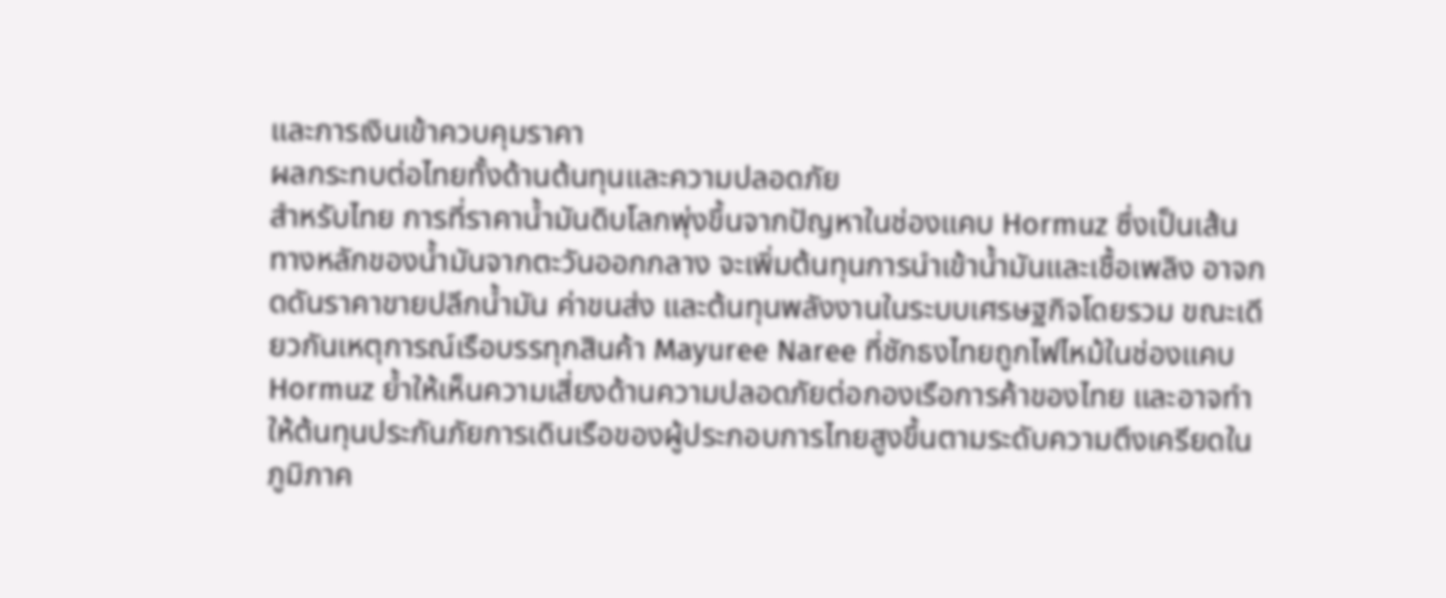และการเงินเข้าควบคุมราคา
ผลกระทบต่อไทยทั้งด้านต้นทุนและความปลอดภัย
สำหรับไทย การที่ราคาน้ำมันดิบโลกพุ่งขึ้นจากปัญหาในช่องแคบ Hormuz ซึ่งเป็นเส้นทางหลักของน้ำมันจากตะวันออกกลาง จะเพิ่มต้นทุนการนำเข้าน้ำมันและเชื้อเพลิง อาจกดดันราคาขายปลีกน้ำมัน ค่าขนส่ง และต้นทุนพลังงานในระบบเศรษฐกิจโดยรวม ขณะเดียวกันเหตุการณ์เรือบรรทุกสินค้า Mayuree Naree ที่ชักธงไทยถูกไฟไหม้ในช่องแคบ Hormuz ย้ำให้เห็นความเสี่ยงด้านความปลอดภัยต่อกองเรือการค้าของไทย และอาจทำให้ต้นทุนประกันภัยการเดินเรือของผู้ประกอบการไทยสูงขึ้นตามระดับความตึงเครียดในภูมิภาค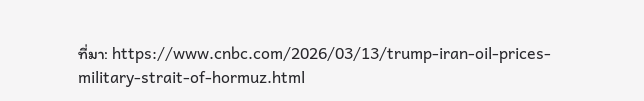ที่มา: https://www.cnbc.com/2026/03/13/trump-iran-oil-prices-military-strait-of-hormuz.html